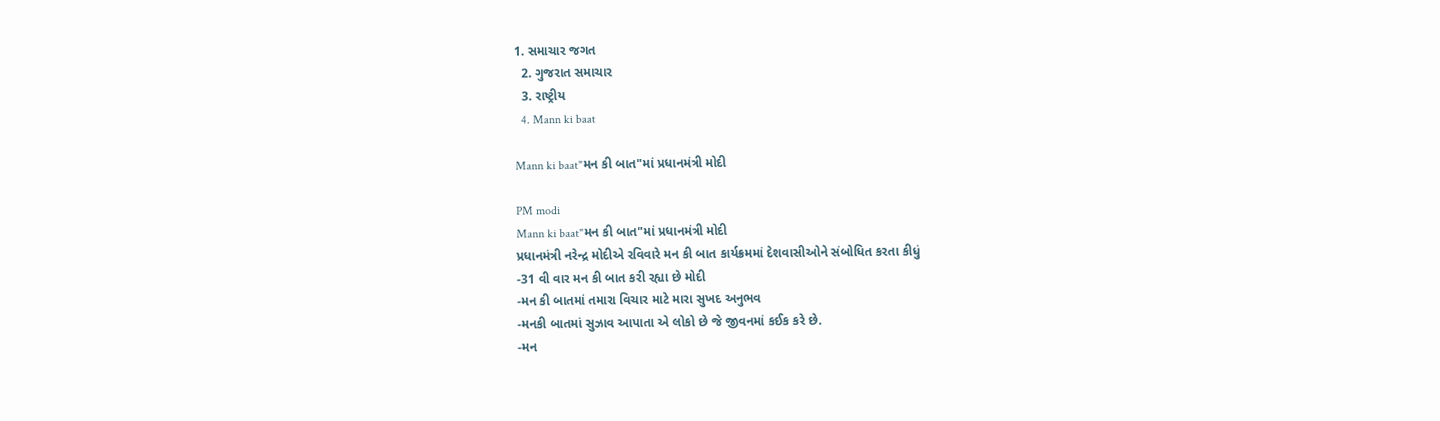1. સમાચાર જગત
  2. ગુજરાત સમાચાર
  3. રાષ્ટ્રીય
  4. Mann ki baat

Mann ki baat"મન કી બાત"માં પ્રધાનમંત્રી મોદી

PM modi
Mann ki baat"મન કી બાત"માં પ્રધાનમંત્રી મોદી
પ્રધાનમંત્રી નરેન્દ્ર મોદીએ રવિવારે મન કી બાત કાર્યક્રમમાં દેશવાસીઓને સંબોધિત કરતા કીધું
-31 વી વાર મન કી બાત કરી રહ્યા છે મોદી
-મન કી બાતમાં તમારા વિચાર માટે મારા સુખદ અનુભવ
-મનકી બાતમાં સુઝાવ આપાતા એ લોકો છે જે જીવનમાં કઈક કરે છે.
-મન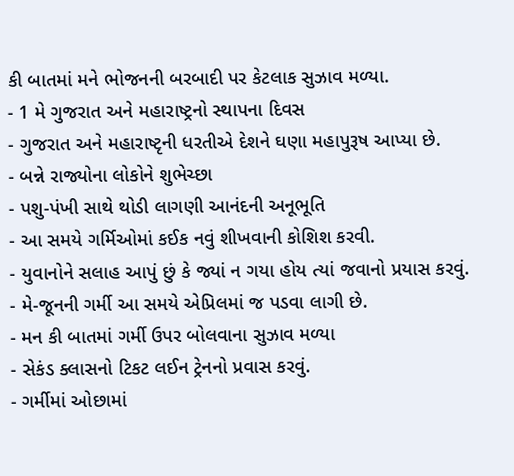કી બાતમાં મને ભોજનની બરબાદી પર કેટલાક સુઝાવ મળ્યા.
- 1 મે ગુજરાત અને મહારાષ્ટ્રનો સ્થાપના દિવસ
- ગુજરાત અને મહારાષ્ટૃની ધરતીએ દેશને ઘણા મહાપુરૂષ આપ્યા છે.
- બન્ને રાજ્યોના લોકોને શુભેચ્છા
- પશુ-પંખી સાથે થોડી લાગણી આનંદની અનૂભૂતિ
- આ સમયે ગર્મિઓમાં કઈક નવું શીખવાની કોશિશ કરવી.
- યુવાનોને સલાહ આપું છું કે જ્યાં ન ગયા હોય ત્યાં જવાનો પ્રયાસ કરવું.
- મે-જૂનની ગર્મી આ સમયે એપ્રિલમાં જ પડવા લાગી છે.
- મન કી બાતમાં ગર્મી ઉપર બોલવાના સુઝાવ મળ્યા
- સેકંડ ક્લાસનો ટિકટ લઈન ટ્રેનનો પ્રવાસ કરવું.
- ગર્મીમાં ઓછામાં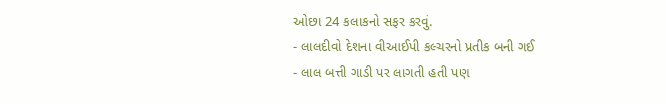ઓછા 24 કલાકનો સફર કરવું.
- લાલદીવો દેશના વીઆઈપી કલ્ચરનો પ્રતીક બની ગઈ
- લાલ બત્તી ગાડી પર લાગતી હતી પણ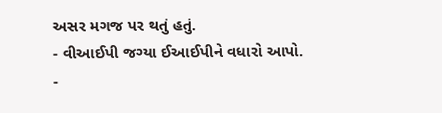અસર મગજ પર થતું હતું.
- વીઆઈપી જગ્યા ઈઆઈપીને વધારો આપો.
-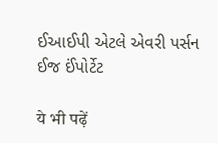ઈઆઈપી એટલે એવરી પર્સન ઈજ ઈંપોર્ટેટ

ये भी पढ़ें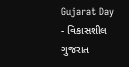Gujarat Day - વિકાસશીલ ગુજરાત